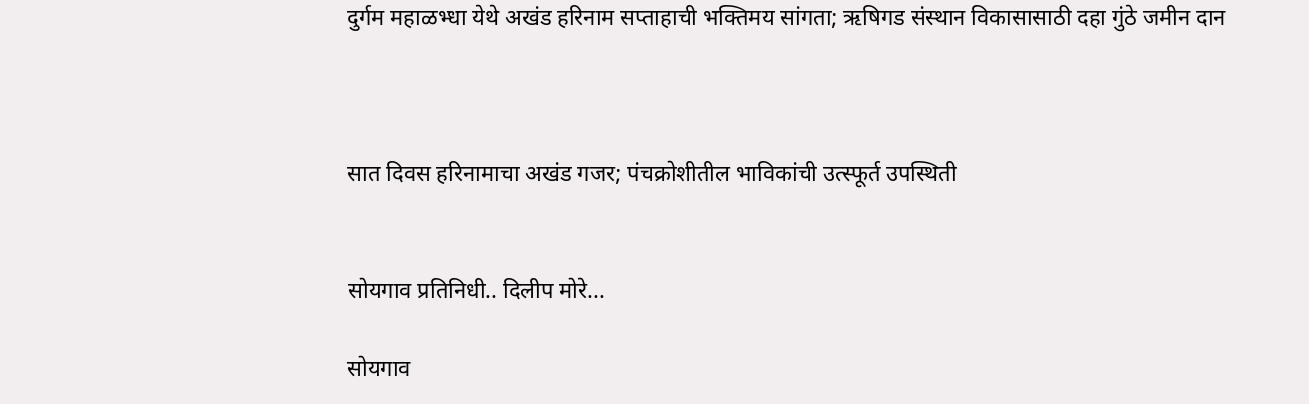दुर्गम महाळभ्धा येथे अखंड हरिनाम सप्ताहाची भक्तिमय सांगता; ऋषिगड संस्थान विकासासाठी दहा गुंठे जमीन दान



सात दिवस हरिनामाचा अखंड गजर; पंचक्रोशीतील भाविकांची उत्स्फूर्त उपस्थिती


सोयगाव प्रतिनिधी.. दिलीप मोरे...

सोयगाव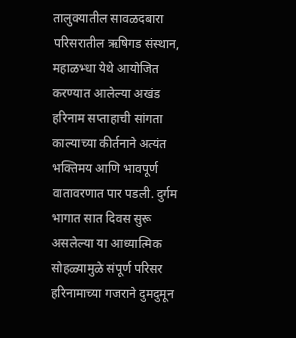तालुक्यातील सावळदबारा परिसरातील ऋषिगड संस्थान, महाळभ्धा येथे आयोजित करण्यात आलेल्या अखंड हरिनाम सप्ताहाची सांगता काल्याच्या कीर्तनाने अत्यंत भक्तिमय आणि भावपूर्ण वातावरणात पार पडली. दुर्गम भागात सात दिवस सुरू असलेल्या या आध्यात्मिक सोहळ्यामुळे संपूर्ण परिसर हरिनामाच्या गजराने दुमदुमून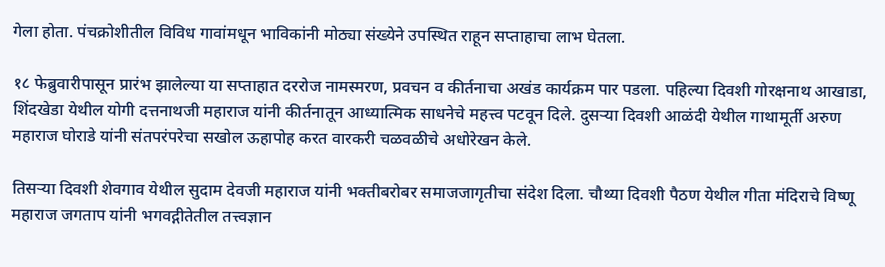गेला होता. पंचक्रोशीतील विविध गावांमधून भाविकांनी मोठ्या संख्येने उपस्थित राहून सप्ताहाचा लाभ घेतला.

१८ फेब्रुवारीपासून प्रारंभ झालेल्या या सप्ताहात दररोज नामस्मरण, प्रवचन व कीर्तनाचा अखंड कार्यक्रम पार पडला. पहिल्या दिवशी गोरक्षनाथ आखाडा, शिंदखेडा येथील योगी दत्तनाथजी महाराज यांनी कीर्तनातून आध्यात्मिक साधनेचे महत्त्व पटवून दिले. दुसऱ्या दिवशी आळंदी येथील गाथामूर्ती अरुण महाराज घोराडे यांनी संतपरंपरेचा सखोल ऊहापोह करत वारकरी चळवळीचे अधोरेखन केले.

तिसऱ्या दिवशी शेवगाव येथील सुदाम देवजी महाराज यांनी भक्तीबरोबर समाजजागृतीचा संदेश दिला. चौथ्या दिवशी पैठण येथील गीता मंदिराचे विष्णू महाराज जगताप यांनी भगवद्गीतेतील तत्त्वज्ञान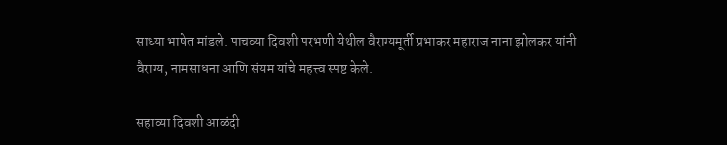साध्या भाषेत मांडले. पाचव्या दिवशी परभणी येथील वैराग्यमूर्ती प्रभाकर महाराज नाना झोलकर यांनी वैराग्य, नामसाधना आणि संयम यांचे महत्त्व स्पष्ट केले.

सहाव्या दिवशी आळंदी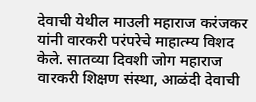देवाची येथील माउली महाराज करंजकर यांनी वारकरी परंपरेचे माहात्म्य विशद केले. सातव्या दिवशी जोग महाराज वारकरी शिक्षण संस्था, आळंदी देवाची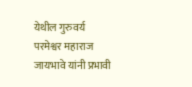येथील गुरुवर्य परमेश्वर महाराज जायभावे यांनी प्रभावी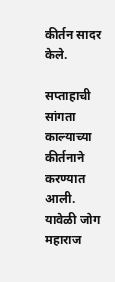कीर्तन सादर केले.

सप्ताहाची सांगता काल्याच्या कीर्तनाने करण्यात आली. यावेळी जोग महाराज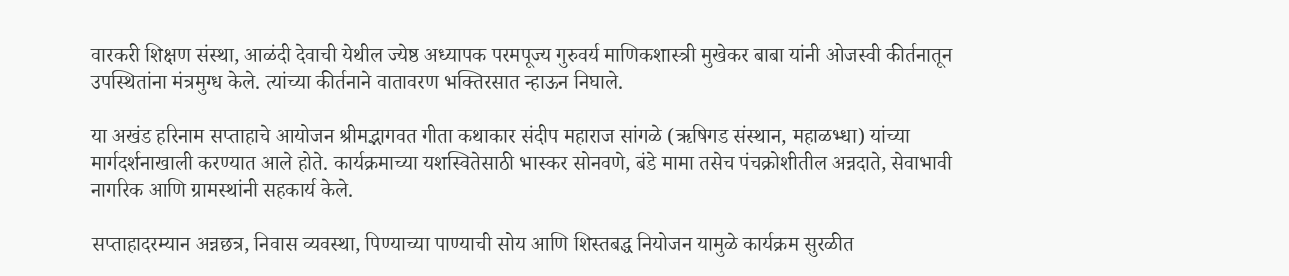वारकरी शिक्षण संस्था, आळंदी देवाची येथील ज्येष्ठ अध्यापक परमपूज्य गुरुवर्य माणिकशास्त्री मुखेकर बाबा यांनी ओजस्वी कीर्तनातून उपस्थितांना मंत्रमुग्ध केले. त्यांच्या कीर्तनाने वातावरण भक्तिरसात न्हाऊन निघाले.

या अखंड हरिनाम सप्ताहाचे आयोजन श्रीमद्भागवत गीता कथाकार संदीप महाराज सांगळे (ऋषिगड संस्थान, महाळभ्धा) यांच्या मार्गदर्शनाखाली करण्यात आले होते. कार्यक्रमाच्या यशस्वितेसाठी भास्कर सोनवणे, बंडे मामा तसेच पंचक्रोशीतील अन्नदाते, सेवाभावी नागरिक आणि ग्रामस्थांनी सहकार्य केले.

सप्ताहादरम्यान अन्नछत्र, निवास व्यवस्था, पिण्याच्या पाण्याची सोय आणि शिस्तबद्ध नियोजन यामुळे कार्यक्रम सुरळीत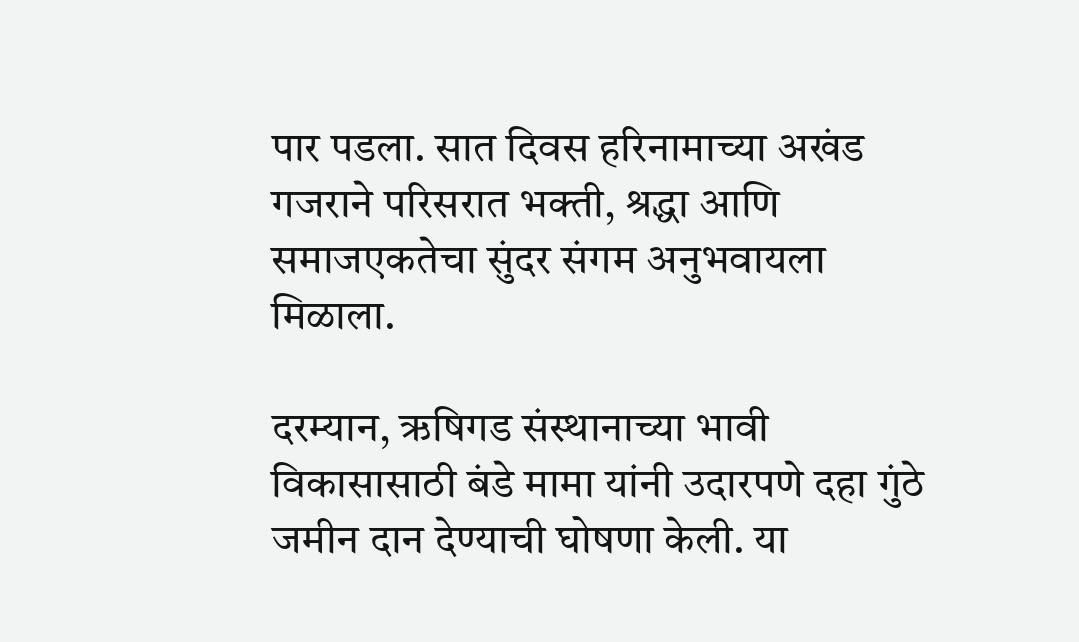पार पडला. सात दिवस हरिनामाच्या अखंड गजराने परिसरात भक्ती, श्रद्धा आणि समाजएकतेचा सुंदर संगम अनुभवायला मिळाला.

दरम्यान, ऋषिगड संस्थानाच्या भावी विकासासाठी बंडे मामा यांनी उदारपणे दहा गुंठे जमीन दान देण्याची घोषणा केली. या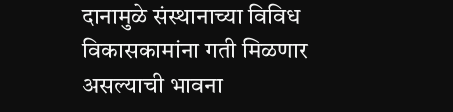दानामुळे संस्थानाच्या विविध विकासकामांना गती मिळणार असल्याची भावना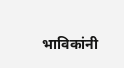भाविकांनी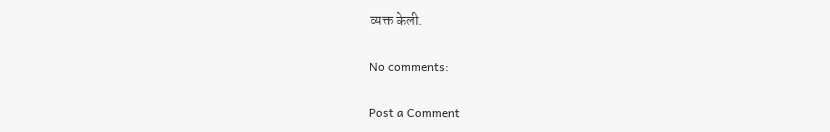व्यक्त केली.

No comments:

Post a Comment